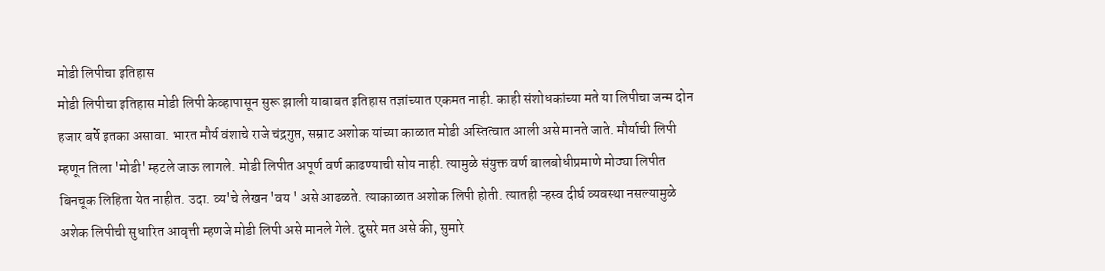मोडी लिपीचा इतिहास
मोडी लिपीचा इतिहास मोडी लिपी केव्हापासून सुरू झाली याबाबत इतिहास तज्ञांच्यात एकमत नाही. काही संशोधकांच्या मते या लिपीचा जन्म दोन हजार बर्षे इतका असावा. भारत मौर्य वंशाचे राजे चंद्रगुप्त, सम्राट अशोक यांच्या काळात मोडी अस्तित्वात आली असे मानते जाते. मौर्याची लिपी म्हणून तिला 'मोडी' म्हटले जाऊ लागले. मोडी लिपीत अपूर्ण वर्ण काढण्याची सोय नाही. त्यामुळे संयुक्त वर्ण बालबोधीप्रमाणे मोठ्या लिपीत बिनचूक लिहिता येत नाहीत. उदा. व्य'चे लेखन 'वय ' असे आढळते. त्याकाळात अशोक लिपी होती. त्यातही ऱ्हस्व दीर्घ व्यवस्था नसल्यामुळे अशेक लिपीची सुधारित आवृत्ती म्हणजे मोडी लिपी असे मानले गेले. दुसरे मत असे की, सुमारे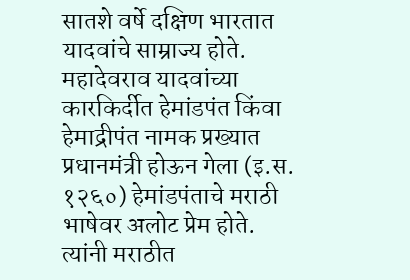सातशे वर्षे दक्षिण भारतात यादवांचे साम्राज्य होते. महादेवराव यादवांच्या कारकिर्दीत हेमांडपंत किंवा हेमाद्रीपंत नामक प्रख्यात प्रधानमंत्री होऊन गेला (इ.स. १२६०) हेमांडपंताचे मराठी भाषेवर अलोट प्रेम होते. त्यांनी मराठीत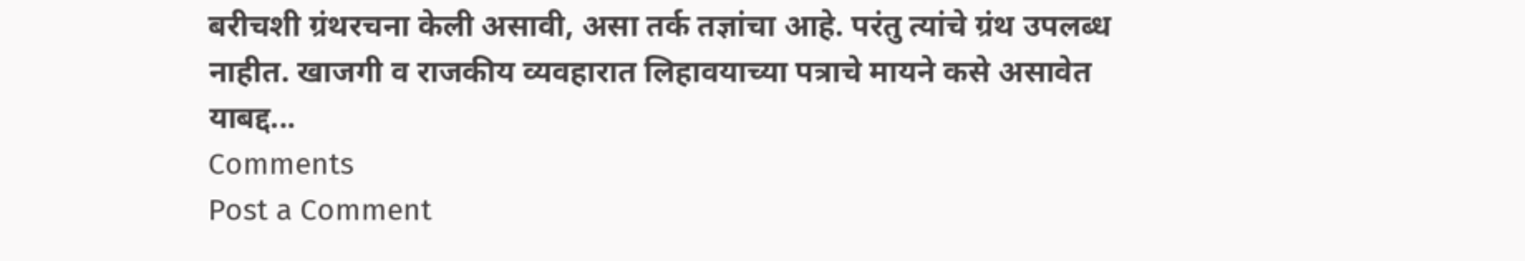बरीचशी ग्रंथरचना केली असावी, असा तर्क तज्ञांचा आहे. परंतु त्यांचे ग्रंथ उपलब्ध नाहीत. खाजगी व राजकीय व्यवहारात लिहावयाच्या पत्राचे मायने कसे असावेत याबद्द...
Comments
Post a Comment